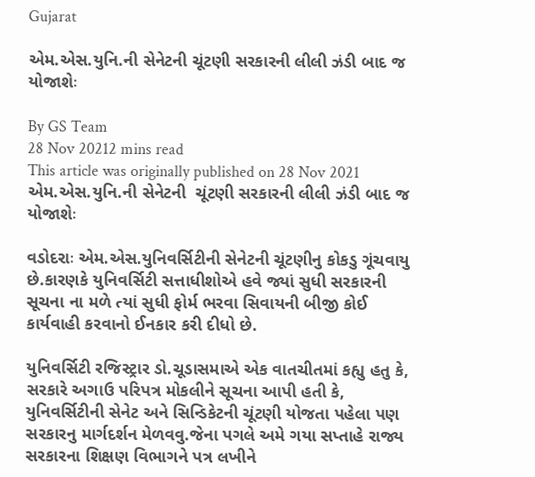Gujarat

એમ.એસ.યુનિ.ની સેનેટની ચૂંટણી સરકારની લીલી ઝંડી બાદ જ યોજાશેઃ

By GS Team
28 Nov 20212 mins read
This article was originally published on 28 Nov 2021
એમ.એસ.યુનિ.ની સેનેટની  ચૂંટણી સરકારની લીલી ઝંડી બાદ જ યોજાશેઃ

વડોદરાઃ એમ.એસ.યુનિવર્સિટીની સેનેટની ચૂંટણીનુ કોકડુ ગૂંચવાયુ છે.કારણકે યુનિવર્સિટી સત્તાધીશોએ હવે જ્યાં સુધી સરકારની સૂચના ના મળે ત્યાં સુધી ફોર્મ ભરવા સિવાયની બીજી કોઈ કાર્યવાહી કરવાનો ઈનકાર કરી દીધો છે.

યુનિવર્સિટી રજિસ્ટ્રાર ડો.ચૂડાસમાએ એક વાતચીતમાં કહ્યુ હતુ કે, સરકારે અગાઉ પરિપત્ર મોકલીને સૂચના આપી હતી કે, યુનિવર્સિટીની સેનેટ અને સિન્ડિકેટની ચૂંટણી યોજતા પહેલા પણ સરકારનુ માર્ગદર્શન મેળવવુ.જેના પગલે અમે ગયા સપ્તાહે રાજ્ય સરકારના શિક્ષણ વિભાગને પત્ર લખીને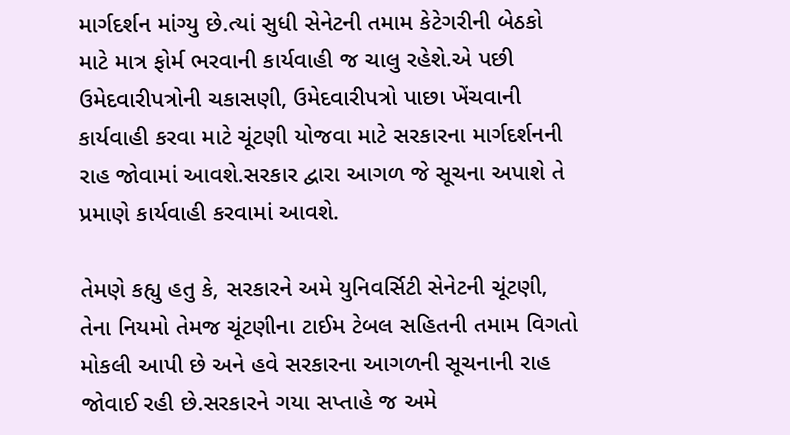માર્ગદર્શન માંગ્યુ છે.ત્યાં સુધી સેનેટની તમામ કેટેગરીની બેઠકો માટે માત્ર ફોર્મ ભરવાની કાર્યવાહી જ ચાલુ રહેશે.એ પછી ઉમેદવારીપત્રોની ચકાસણી, ઉમેદવારીપત્રો પાછા ખેંચવાની કાર્યવાહી કરવા માટે ચૂંટણી યોજવા માટે સરકારના માર્ગદર્શનની રાહ જોવામાં આવશે.સરકાર દ્વારા આગળ જે સૂચના અપાશે તે પ્રમાણે કાર્યવાહી કરવામાં આવશે.

તેમણે કહ્યુ હતુ કે, સરકારને અમે યુનિવર્સિટી સેનેટની ચૂંટણી, તેના નિયમો તેમજ ચૂંટણીના ટાઈમ ટેબલ સહિતની તમામ વિગતો મોકલી આપી છે અને હવે સરકારના આગળની સૂચનાની રાહ જોવાઈ રહી છે.સરકારને ગયા સપ્તાહે જ અમે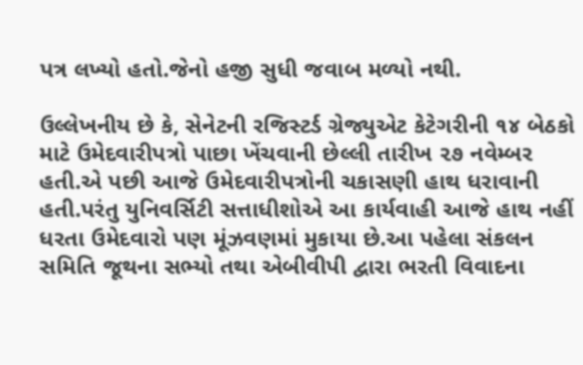પત્ર લખ્યો હતો.જેનો હજી સુધી જવાબ મળ્યો નથી.

ઉલ્લેખનીય છે કે, સેનેટની રજિસ્ટર્ડ ગ્રેજ્યુએટ કેટેગરીની ૧૪ બેઠકો માટે ઉમેદવારીપત્રો પાછા ખેંચવાની છેલ્લી તારીખ ૨૭ નવેમ્બર હતી.એ પછી આજે ઉમેદવારીપત્રોની ચકાસણી હાથ ધરાવાની હતી.પરંતુ યુનિવર્સિટી સત્તાધીશોએ આ કાર્યવાહી આજે હાથ નહીં ધરતા ઉમેદવારો પણ મૂંઝવણમાં મુકાયા છે.આ પહેલા સંકલન સમિતિ જૂથના સભ્યો તથા એબીવીપી દ્વારા ભરતી વિવાદના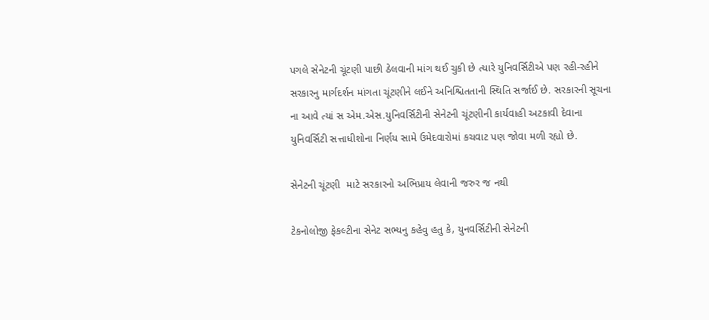પગલે સેનેટની ચૂંટણી પાછી ઠેલવાની માંગ થઈ ચુકી છે ત્યારે યુનિવર્સિટીએ પણ રહી-રહીને સરકારનુ માર્ગદર્શન માંગતા ચૂંટણીને લઈને અનિશ્ચિતતાની સ્થિતિ સર્જાઈ છે. સરકારની સૂચના ના આવે ત્યાં સ એમ.એસ.યુનિવર્સિટીની સેનેટની ચૂંટણીની કાર્યવાહી અટકાવી દેવાના યુનિવર્સિટી સત્તાધીશોના નિર્ણય સામે ઉમેદવારોમાં કચવાટ પણ જોવા મળી રહ્યો છે.

સેનેટની ચૂંટણી  માટે સરકારનો અભિપ્રાય લેવાની જરુર જ નથી

ટેકનોલોજી ફેકલ્ટીના સેનેટ સભ્યનુ કહેવુ હતુ કે, યુનવર્સિટીની સેનેટની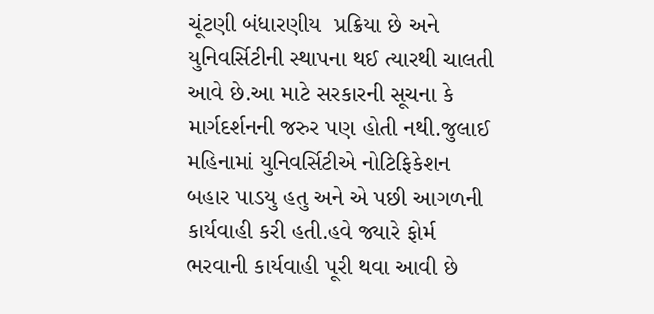ચૂંટણી બંધારણીય  પ્રક્રિયા છે અને યુનિવર્સિટીની સ્થાપના થઈ ત્યારથી ચાલતી આવે છે.આ માટે સરકારની સૂચના કે માર્ગદર્શનની જરુર પણ હોતી નથી.જુલાઈ મહિનામાં યુનિવર્સિટીએ નોટિફિકેશન બહાર પાડયુ હતુ અને એ પછી આગળની કાર્યવાહી કરી હતી.હવે જ્યારે ફોર્મ ભરવાની કાર્યવાહી પૂરી થવા આવી છે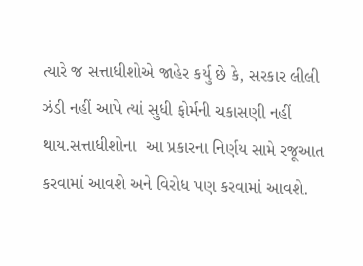ત્યારે જ સત્તાધીશોએ જાહેર કર્યુ છે કે, સરકાર લીલી ઝંડી નહીં આપે ત્યાં સુધી ફોર્મની ચકાસણી નહીં થાય.સત્તાધીશોના  આ પ્રકારના નિર્ણય સામે રજૂઆત કરવામાં આવશે અને વિરોધ પણ કરવામાં આવશે.